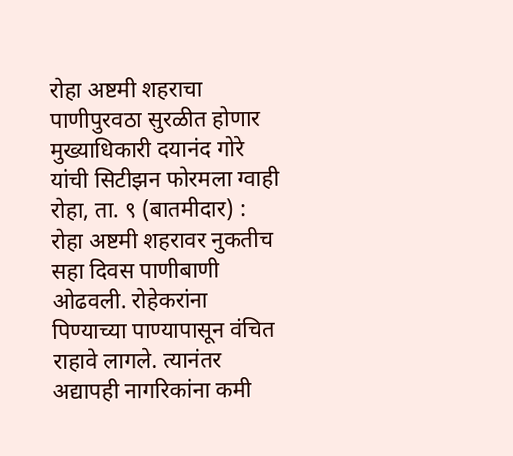रोहा अष्टमी शहराचा पाणीपुरवठा सुरळीत होणार
मुख्याधिकारी दयानंद गोरे यांची सिटीझन फोरमला ग्वाही
रोहा, ता. ९ (बातमीदार) : रोहा अष्टमी शहरावर नुकतीच सहा दिवस पाणीबाणी ओढवली. रोहेकरांना पिण्याच्या पाण्यापासून वंचित राहावे लागले. त्यानंतर अद्यापही नागरिकांना कमी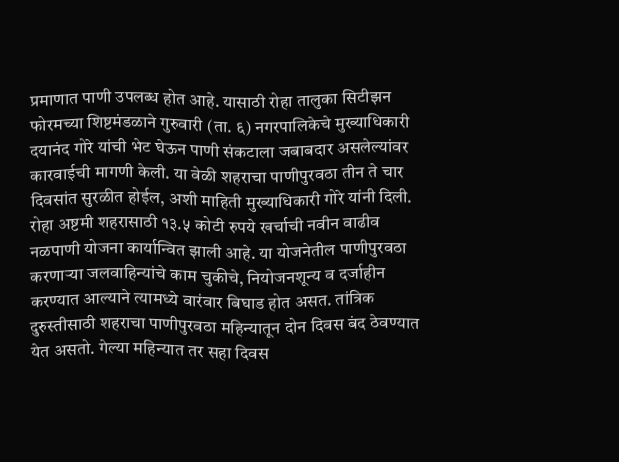प्रमाणात पाणी उपलब्ध होत आहे. यासाठी रोहा तालुका सिटीझन फोरमच्या शिष्टमंडळाने गुरुवारी (ता. ६) नगरपालिकेचे मुख्याधिकारी दयानंद गोरे यांची भेट घेऊन पाणी संकटाला जबाबदार असलेल्यांवर कारवाईची मागणी केली. या वेळी शहराचा पाणीपुरवठा तीन ते चार दिवसांत सुरळीत होईल, अशी माहिती मुख्याधिकारी गोरे यांनी दिली.
रोहा अष्टमी शहरासाठी १३.५ कोटी रुपये खर्चाची नवीन वाढीव नळपाणी योजना कार्यान्वित झाली आहे. या योजनेतील पाणीपुरवठा करणाऱ्या जलवाहिन्यांचे काम चुकीचे, नियोजनशून्य व दर्जाहीन करण्यात आल्याने त्यामध्ये वारंवार बिघाड होत असत. तांत्रिक दुरुस्तीसाठी शहराचा पाणीपुरवठा महिन्यातून दोन दिवस बंद ठेवण्यात येत असतो. गेल्या महिन्यात तर सहा दिवस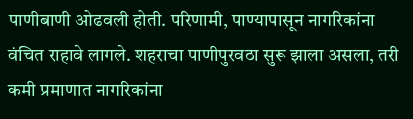पाणीबाणी ओढवली होती. परिणामी, पाण्यापासून नागरिकांना वंचित राहावे लागले. शहराचा पाणीपुरवठा सुरू झाला असला, तरी कमी प्रमाणात नागरिकांना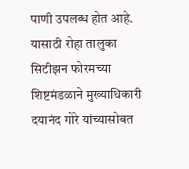पाणी उपलब्ध होत आहे. यासाठी रोहा तालुका सिटीझन फोरमच्या शिष्टमंडळाने मुख्याधिकारी दयानंद गोरे यांच्यासोबत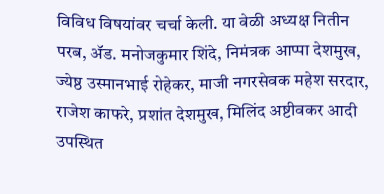विविध विषयांवर चर्चा केली. या वेळी अध्यक्ष नितीन परब, ॲड. मनोजकुमार शिंदे, निमंत्रक आप्पा देशमुख, ज्येष्ठ उस्मानभाई रोहेकर, माजी नगरसेवक महेश सरदार, राजेश काफरे, प्रशांत देशमुख, मिलिंद अष्टीवकर आदी उपस्थित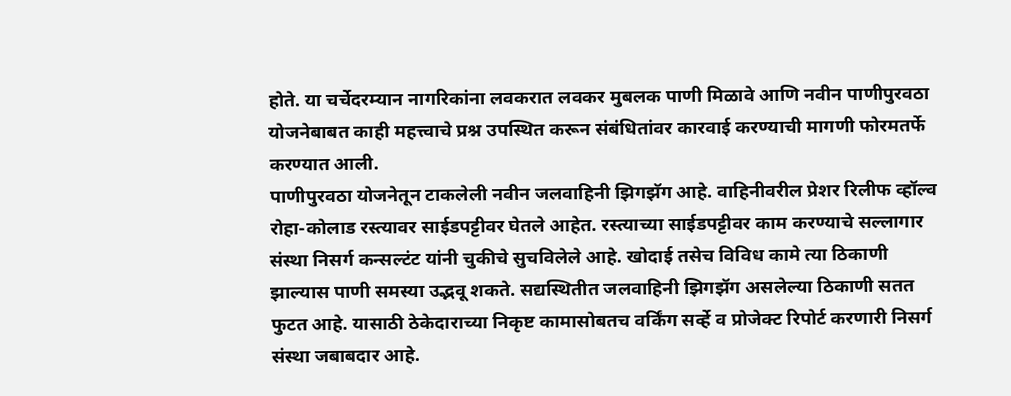होते. या चर्चेदरम्यान नागरिकांना लवकरात लवकर मुबलक पाणी मिळावे आणि नवीन पाणीपुरवठा योजनेबाबत काही महत्त्वाचे प्रश्न उपस्थित करून संबंधितांवर कारवाई करण्याची मागणी फोरमतर्फे करण्यात आली.
पाणीपुरवठा योजनेतून टाकलेली नवीन जलवाहिनी झिगझॅग आहे. वाहिनीवरील प्रेशर रिलीफ व्हॉल्व रोहा-कोलाड रस्त्यावर साईडपट्टीवर घेतले आहेत. रस्त्याच्या साईडपट्टीवर काम करण्याचे सल्लागार संस्था निसर्ग कन्सल्टंट यांनी चुकीचे सुचविलेले आहे. खोदाई तसेच विविध कामे त्या ठिकाणी झाल्यास पाणी समस्या उद्भवू शकते. सद्यस्थितीत जलवाहिनी झिगझॅग असलेल्या ठिकाणी सतत फुटत आहे. यासाठी ठेकेदाराच्या निकृष्ट कामासोबतच वर्किंग सर्व्हे व प्रोजेक्ट रिपोर्ट करणारी निसर्ग संस्था जबाबदार आहे.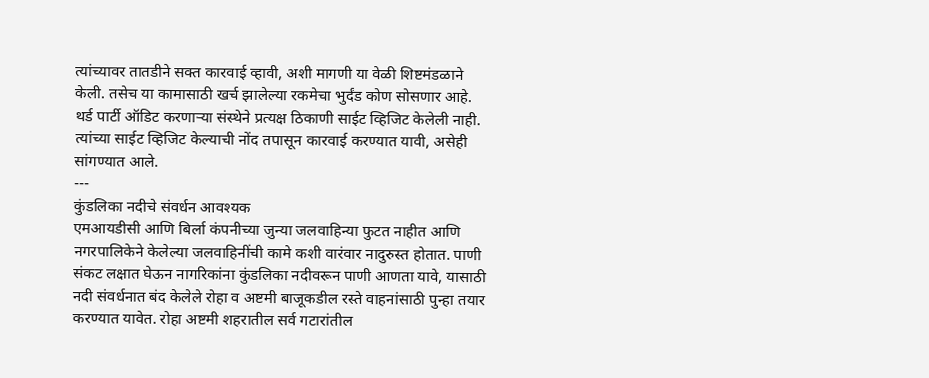त्यांच्यावर तातडीने सक्त कारवाई व्हावी, अशी मागणी या वेळी शिष्टमंडळाने केली. तसेच या कामासाठी खर्च झालेल्या रकमेचा भुर्दंड कोण सोसणार आहे. थर्ड पार्टी ऑडिट करणाऱ्या संस्थेने प्रत्यक्ष ठिकाणी साईट व्हिजिट केलेली नाही. त्यांच्या साईट व्हिजिट केल्याची नोंद तपासून कारवाई करण्यात यावी, असेही सांगण्यात आले.
---
कुंडलिका नदीचे संवर्धन आवश्यक
एमआयडीसी आणि बिर्ला कंपनीच्या जुन्या जलवाहिन्या फुटत नाहीत आणि नगरपालिकेने केलेल्या जलवाहिनींची कामे कशी वारंवार नादुरुस्त होतात. पाणी संकट लक्षात घेऊन नागरिकांना कुंडलिका नदीवरून पाणी आणता यावे, यासाठी नदी संवर्धनात बंद केलेले रोहा व अष्टमी बाजूकडील रस्ते वाहनांसाठी पुन्हा तयार करण्यात यावेत. रोहा अष्टमी शहरातील सर्व गटारांतील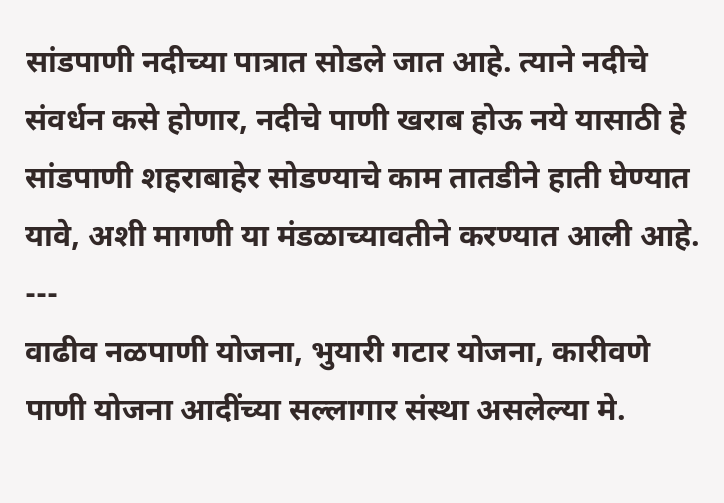सांडपाणी नदीच्या पात्रात सोडले जात आहे. त्याने नदीचे संवर्धन कसे होणार, नदीचे पाणी खराब होऊ नये यासाठी हे सांडपाणी शहराबाहेर सोडण्याचे काम तातडीने हाती घेण्यात यावे, अशी मागणी या मंडळाच्यावतीने करण्यात आली आहे.
---
वाढीव नळपाणी योजना, भुयारी गटार योजना, कारीवणे पाणी योजना आदींच्या सल्लागार संस्था असलेल्या मे.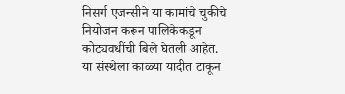निसर्ग एजन्सीने या कामांचे चुकीचे नियोजन करून पालिकेकडून कोट्यवधींची बिले घेतली आहेत. या संस्थेला काळ्या यादीत टाकून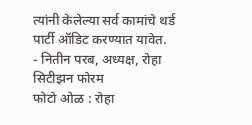त्यांनी केलेल्या सर्व कामांचे थर्ड पार्टी ऑडिट करण्यात यावेत.
- नितीन परब, अध्यक्ष, रोहा सिटीझन फोरम
फोटो ओळ : रोहा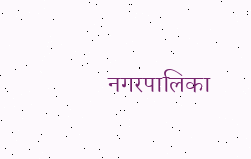नगरपालिका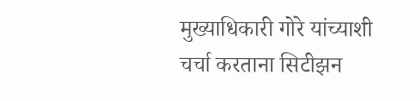मुख्याधिकारी गोरे यांच्याशी चर्चा करताना सिटीझन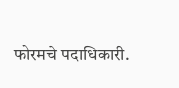फोरमचे पदाधिकारी.